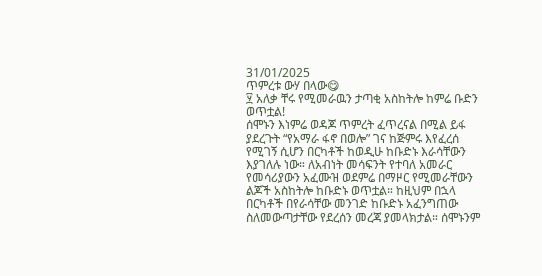31/01/2025
ጥምረቱ ውሃ በላው😋
፶ አለቃ ቸሩ የሚመራዉን ታጣቂ አስከትሎ ከምሬ ቡድን ወጥቷል!
ሰሞኑን እነምሬ ወዳጆ ጥምረት ፈጥረናል በሚል ይፋ ያደረጉት “የአማራ ፋኖ በወሎ” ገና ከጅምሩ እየፈረሰ የሚገኝ ሲሆን በርካቶች ከወዲሁ ከቡድኑ እራሳቸውን እያገለሉ ነው። ለአብነት መሳፍንት የተባለ አመራር የመሳሪያውን አፈሙዝ ወደምሬ በማዞር የሚመራቸውን ልጆች አስከትሎ ከቡድኑ ወጥቷል። ከዚህም በኋላ በርካቶች በየራሳቸው መንገድ ከቡድኑ አፈንግጠው ስለመውጣታቸው የደረሰን መረጃ ያመላክታል። ሰሞኑንም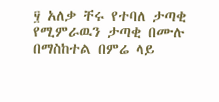፶ አለቃ ቸሩ የተባለ ታጣቂ የሚምራዉን ታጣቂ በሙሉ በማስከተል በምሬ ላይ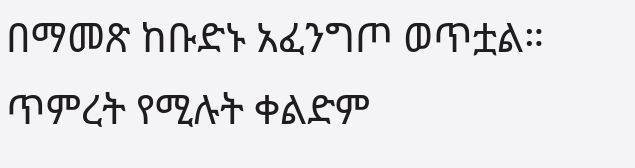በማመጽ ከቡድኑ አፈንግጦ ወጥቷል። ጥምረት የሚሉት ቀልድም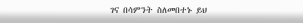ገና በሳምንት ስለመበተኑ ይህ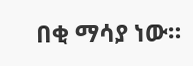በቂ ማሳያ ነው።